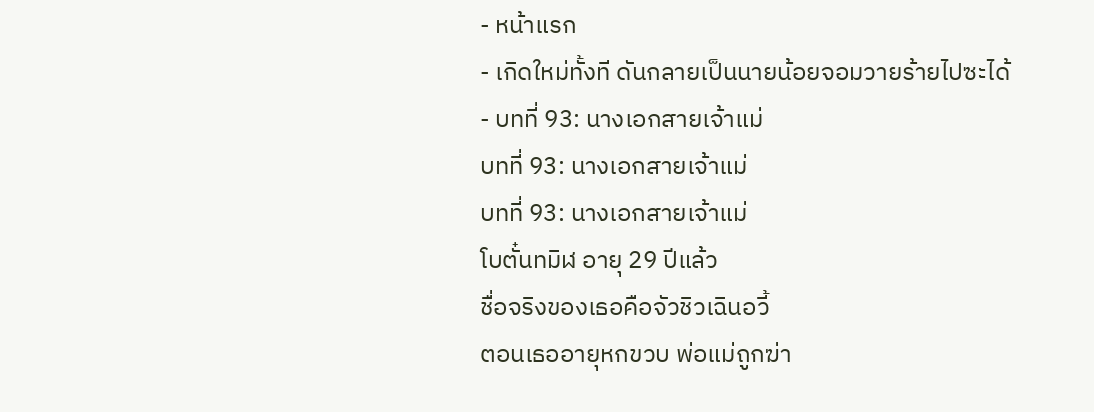- หน้าแรก
- เกิดใหม่ทั้งที ดันกลายเป็นนายน้อยจอมวายร้ายไปซะได้
- บทที่ 93: นางเอกสายเจ้าแม่
บทที่ 93: นางเอกสายเจ้าแม่
บทที่ 93: นางเอกสายเจ้าแม่
โบตั๋นทมิฬ อายุ 29 ปีแล้ว
ชื่อจริงของเธอคือจัวชิวเฉินอวี้
ตอนเธออายุหกขวบ พ่อแม่ถูกฆ่า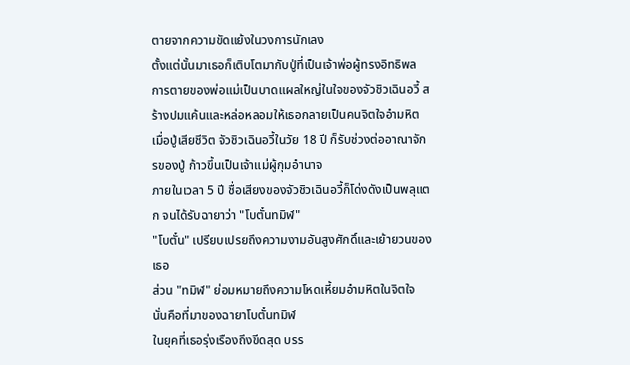ตายจากความขัดแย้งในวงการนักเลง
ตั้งแต่นั้นมาเธอก็เติบโตมากับปู่ที่เป็นเจ้าพ่อผู้ทรงอิทธิพล
การตายของพ่อแม่เป็นบาดแผลใหญ่ในใจของจัวชิวเฉินอวี้ สร้างปมแค้นและหล่อหลอมให้เธอกลายเป็นคนจิตใจอำมหิต
เมื่อปู่เสียชีวิต จัวชิวเฉินอวี้ในวัย 18 ปี ก็รับช่วงต่ออาณาจักรของปู่ ก้าวขึ้นเป็นเจ้าแม่ผู้กุมอำนาจ
ภายในเวลา 5 ปี ชื่อเสียงของจัวชิวเฉินอวี้ก็โด่งดังเป็นพลุแตก จนได้รับฉายาว่า "โบตั๋นทมิฬ"
"โบตั๋น" เปรียบเปรยถึงความงามอันสูงศักดิ์และเย้ายวนของเธอ
ส่วน "ทมิฬ" ย่อมหมายถึงความโหดเหี้ยมอำมหิตในจิตใจ
นั่นคือที่มาของฉายาโบตั๋นทมิฬ
ในยุคที่เธอรุ่งเรืองถึงขีดสุด บรร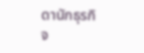ดานักธุรกิจ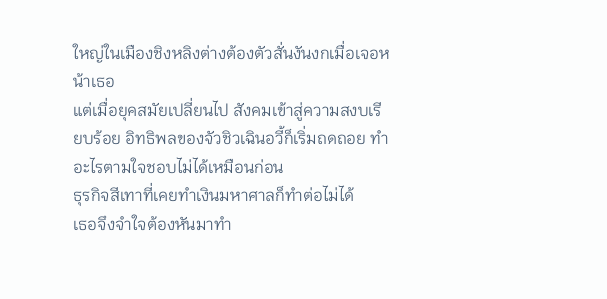ใหญ่ในเมืองชิงหลิงต่างต้องตัวสั่นงันงกเมื่อเจอหน้าเธอ
แต่เมื่อยุคสมัยเปลี่ยนไป สังคมเข้าสู่ความสงบเรียบร้อย อิทธิพลของจัวชิวเฉินอวี้ก็เริ่มถดถอย ทำอะไรตามใจชอบไม่ได้เหมือนก่อน
ธุรกิจสีเทาที่เคยทำเงินมหาศาลก็ทำต่อไม่ได้
เธอจึงจำใจต้องหันมาทำ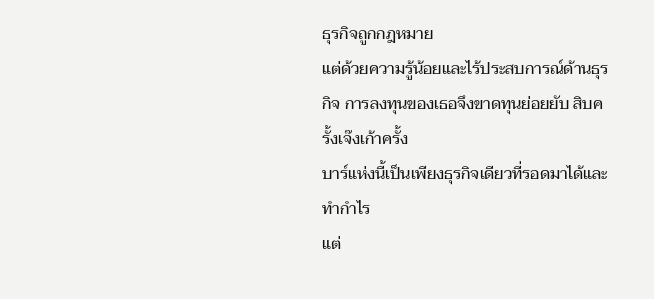ธุรกิจถูกกฎหมาย
แต่ด้วยความรู้น้อยและไร้ประสบการณ์ด้านธุรกิจ การลงทุนของเธอจึงขาดทุนย่อยยับ สิบครั้งเจ๊งเก้าครั้ง
บาร์แห่งนี้เป็นเพียงธุรกิจเดียวที่รอดมาได้และทำกำไร
แต่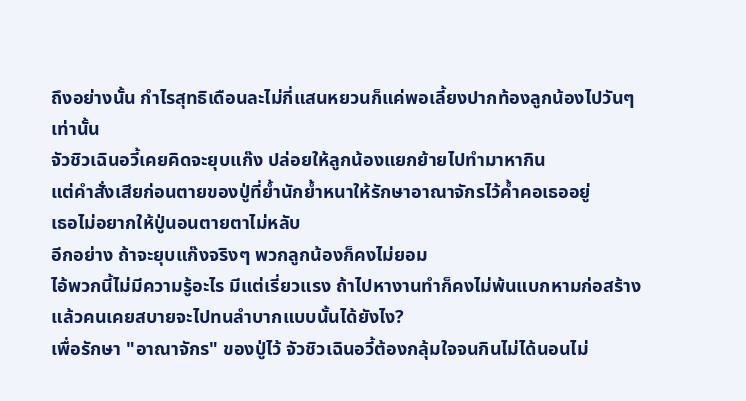ถึงอย่างนั้น กำไรสุทธิเดือนละไม่กี่แสนหยวนก็แค่พอเลี้ยงปากท้องลูกน้องไปวันๆเท่านั้น
จัวชิวเฉินอวี้เคยคิดจะยุบแก๊ง ปล่อยให้ลูกน้องแยกย้ายไปทำมาหากิน
แต่คำสั่งเสียก่อนตายของปู่ที่ย้ำนักย้ำหนาให้รักษาอาณาจักรไว้ค้ำคอเธออยู่
เธอไม่อยากให้ปู่นอนตายตาไม่หลับ
อีกอย่าง ถ้าจะยุบแก๊งจริงๆ พวกลูกน้องก็คงไม่ยอม
ไอ้พวกนี้ไม่มีความรู้อะไร มีแต่เรี่ยวแรง ถ้าไปหางานทำก็คงไม่พ้นแบกหามก่อสร้าง
แล้วคนเคยสบายจะไปทนลำบากแบบนั้นได้ยังไง?
เพื่อรักษา "อาณาจักร" ของปู่ไว้ จัวชิวเฉินอวี้ต้องกลุ้มใจจนกินไม่ได้นอนไม่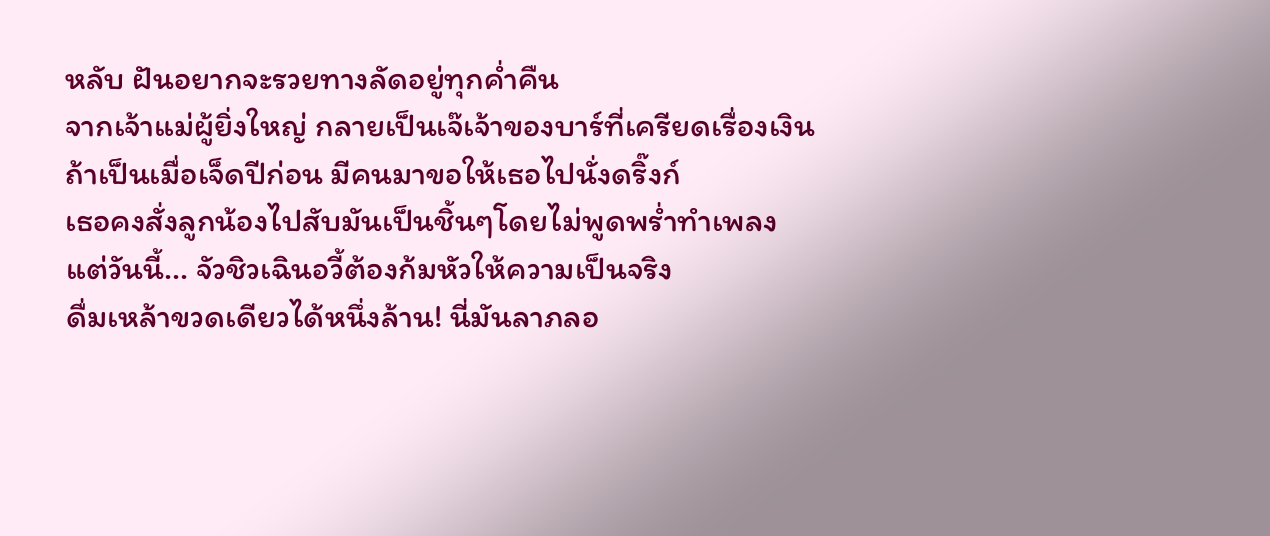หลับ ฝันอยากจะรวยทางลัดอยู่ทุกค่ำคืน
จากเจ้าแม่ผู้ยิ่งใหญ่ กลายเป็นเจ๊เจ้าของบาร์ที่เครียดเรื่องเงิน
ถ้าเป็นเมื่อเจ็ดปีก่อน มีคนมาขอให้เธอไปนั่งดริ๊งก์
เธอคงสั่งลูกน้องไปสับมันเป็นชิ้นๆโดยไม่พูดพร่ำทำเพลง
แต่วันนี้... จัวชิวเฉินอวี้ต้องก้มหัวให้ความเป็นจริง
ดื่มเหล้าขวดเดียวได้หนึ่งล้าน! นี่มันลาภลอ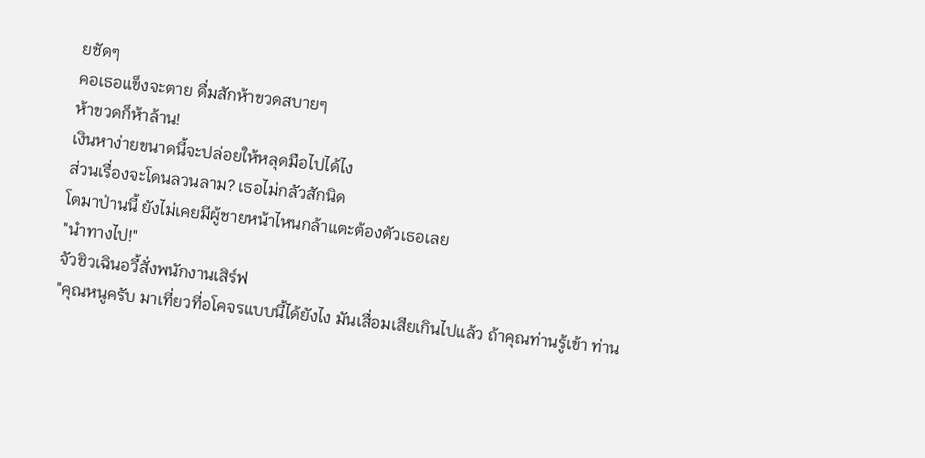ยชัดๆ
คอเธอแข็งจะตาย ดื่มสักห้าขวดสบายๆ
ห้าขวดก็ห้าล้าน!
เงินหาง่ายขนาดนี้จะปล่อยให้หลุดมือไปได้ไง
ส่วนเรื่องจะโดนลวนลาม? เธอไม่กลัวสักนิด
โตมาป่านนี้ ยังไม่เคยมีผู้ชายหน้าไหนกล้าแตะต้องตัวเธอเลย
"นำทางไป!"
จัวชิวเฉินอวี้สั่งพนักงานเสิร์ฟ
"คุณหนูครับ มาเที่ยวที่อโคจรแบบนี้ได้ยังไง มันเสื่อมเสียเกินไปแล้ว ถ้าคุณท่านรู้เข้า ท่าน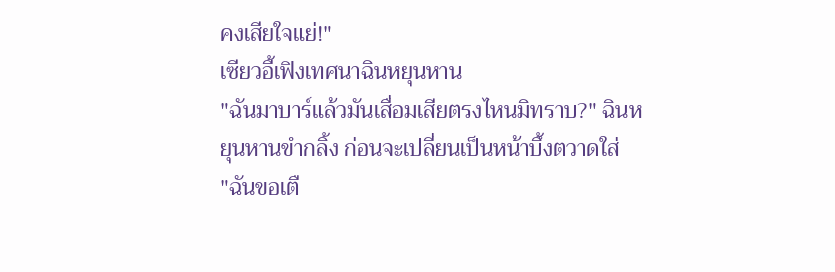คงเสียใจแย่!"
เซียวอี้เฟิงเทศนาฉินหยุนหาน
"ฉันมาบาร์แล้วมันเสื่อมเสียตรงไหนมิทราบ?" ฉินหยุนหานขำกลิ้ง ก่อนจะเปลี่ยนเป็นหน้าบึ้งตวาดใส่
"ฉันขอเตื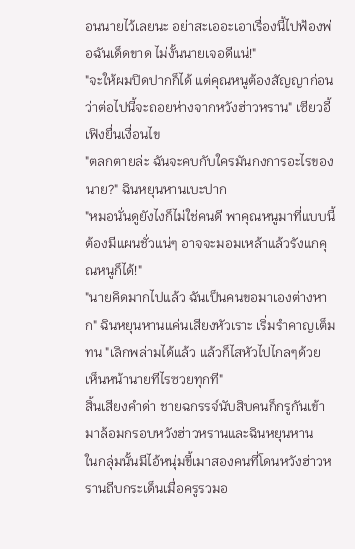อนนายไว้เลยนะ อย่าสะเออะเอาเรื่องนี้ไปฟ้องพ่อฉันเด็ดขาด ไม่งั้นนายเจอดีแน่!"
"จะให้ผมปิดปากก็ได้ แต่คุณหนูต้องสัญญาก่อนว่าต่อไปนี้จะถอยห่างจากหวังฮ่าวหราน" เซียวอี้เฟิงยื่นเงื่อนไข
"ตลกตายล่ะ ฉันจะคบกับใครมันกงการอะไรของนาย?" ฉินหยุนหานเบะปาก
"หมอนั่นดูยังไงก็ไม่ใช่คนดี พาคุณหนูมาที่แบบนี้ต้องมีแผนชั่วแน่ๆ อาจจะมอมเหล้าแล้วรังแกคุณหนูก็ได้!"
"นายคิดมากไปแล้ว ฉันเป็นคนขอมาเองต่างหาก" ฉินหยุนหานแค่นเสียงหัวเราะ เริ่มรำคาญเต็มทน "เลิกพล่ามได้แล้ว แล้วก็ไสหัวไปไกลๆด้วย เห็นหน้านายทีไรซวยทุกที"
สิ้นเสียงคำด่า ชายฉกรรจ์นับสิบคนก็กรูกันเข้ามาล้อมกรอบหวังฮ่าวหรานและฉินหยุนหาน
ในกลุ่มนั้นมีไอ้หนุ่มขี้เมาสองคนที่โดนหวังฮ่าวหรานถีบกระเด็นเมื่อครูรวมอ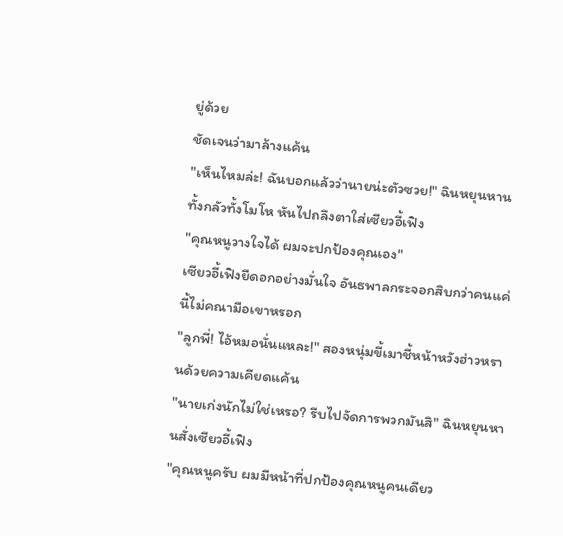ยู่ด้วย
ชัดเจนว่ามาล้างแค้น
"เห็นไหมล่ะ! ฉันบอกแล้วว่านายน่ะตัวซวย!" ฉินหยุนหานทั้งกลัวทั้งโมโห หันไปถลึงตาใส่เซียวอี้เฟิง
"คุณหนูวางใจได้ ผมจะปกป้องคุณเอง"
เซียวอี้เฟิงยืดอกอย่างมั่นใจ อันธพาลกระจอกสิบกว่าคนแค่นี้ไม่คณามือเขาหรอก
"ลูกพี่! ไอ้หมอนั่นแหละ!" สองหนุ่มขี้เมาชี้หน้าหวังฮ่าวหรานด้วยความเคียดแค้น
"นายเก่งนักไม่ใช่เหรอ? รีบไปจัดการพวกมันสิ" ฉินหยุนหานสั่งเซียวอี้เฟิง
"คุณหนูครับ ผมมีหน้าที่ปกป้องคุณหนูคนเดียว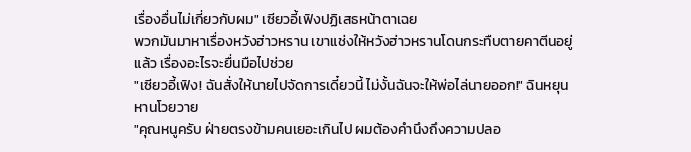เรื่องอื่นไม่เกี่ยวกับผม" เซียวอี้เฟิงปฏิเสธหน้าตาเฉย
พวกมันมาหาเรื่องหวังฮ่าวหราน เขาแช่งให้หวังฮ่าวหรานโดนกระทืบตายคาตีนอยู่แล้ว เรื่องอะไรจะยื่นมือไปช่วย
"เซียวอี้เฟิง! ฉันสั่งให้นายไปจัดการเดี๋ยวนี้ ไม่งั้นฉันจะให้พ่อไล่นายออก!" ฉินหยุนหานโวยวาย
"คุณหนูครับ ฝ่ายตรงข้ามคนเยอะเกินไป ผมต้องคำนึงถึงความปลอ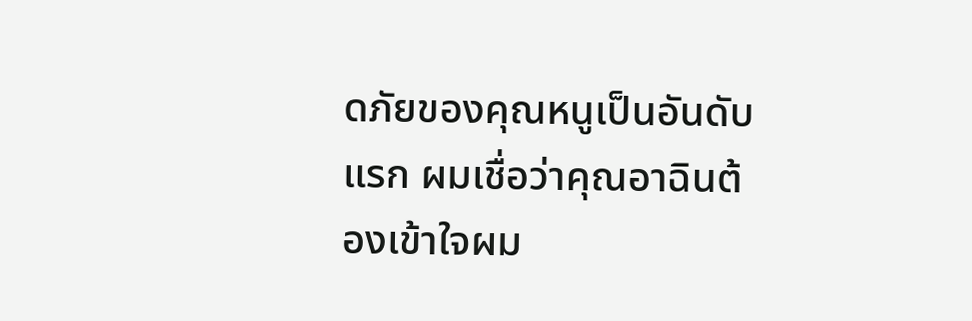ดภัยของคุณหนูเป็นอันดับแรก ผมเชื่อว่าคุณอาฉินต้องเข้าใจผม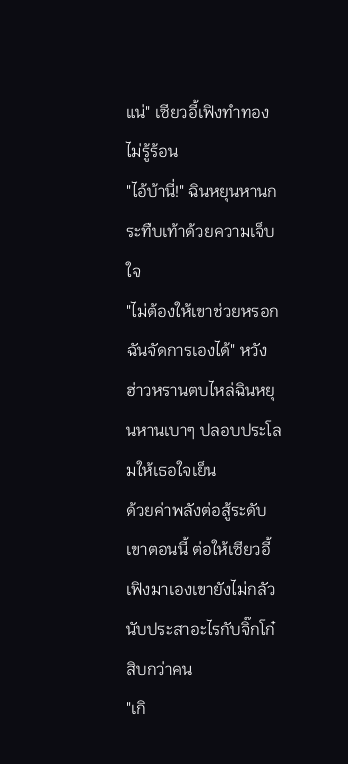แน่" เซียวอี้เฟิงทำทองไม่รู้ร้อน
"ไอ้บ้านี่!" ฉินหยุนหานกระทืบเท้าด้วยความเจ็บใจ
"ไม่ต้องให้เขาช่วยหรอก ฉันจัดการเองได้" หวังฮ่าวหรานตบไหล่ฉินหยุนหานเบาๆ ปลอบประโลมให้เธอใจเย็น
ด้วยค่าพลังต่อสู้ระดับเขาตอนนี้ ต่อให้เซียวอี้เฟิงมาเองเขายังไม่กลัว นับประสาอะไรกับจิ๊กโก๋สิบกว่าคน
"เกิ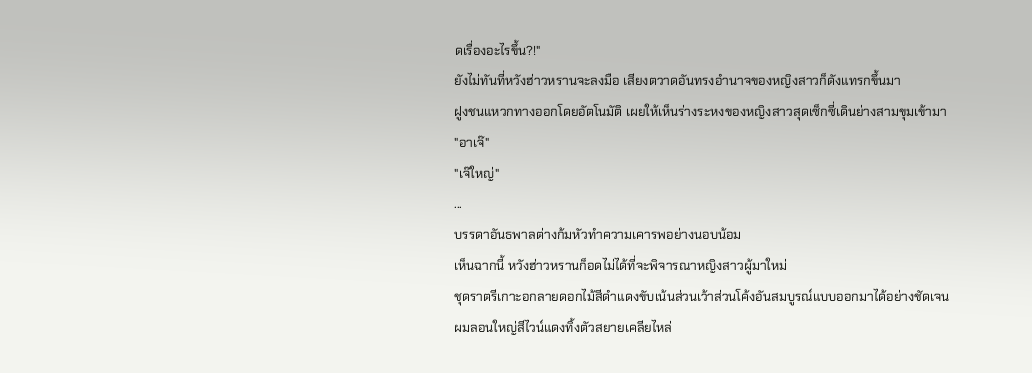ดเรื่องอะไรขึ้น?!"
ยังไม่ทันที่หวังฮ่าวหรานจะลงมือ เสียงตวาดอันทรงอำนาจของหญิงสาวก็ดังแทรกขึ้นมา
ฝูงชนแหวกทางออกโดยอัตโนมัติ เผยให้เห็นร่างระหงของหญิงสาวสุดเซ็กซี่เดินย่างสามขุมเข้ามา
"อาเจ๊"
"เจ๊ใหญ่"
...
บรรดาอันธพาลต่างก้มหัวทำความเคารพอย่างนอบน้อม
เห็นฉากนี้ หวังฮ่าวหรานก็อดไม่ได้ที่จะพิจารณาหญิงสาวผู้มาใหม่
ชุดราตรีเกาะอกลายดอกไม้สีดำแดงขับเน้นส่วนเว้าส่วนโค้งอันสมบูรณ์แบบออกมาได้อย่างชัดเจน
ผมลอนใหญ่สีไวน์แดงทิ้งตัวสยายเคลียไหล่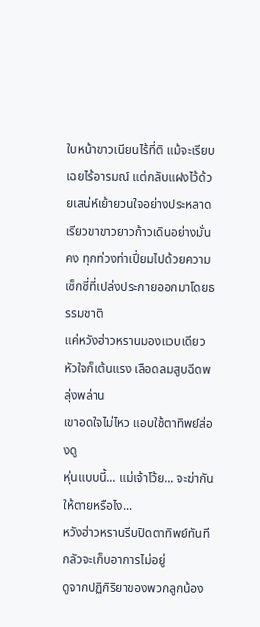ใบหน้าขาวเนียนไร้ที่ติ แม้จะเรียบเฉยไร้อารมณ์ แต่กลับแฝงไว้ด้วยเสน่ห์เย้ายวนใจอย่างประหลาด
เรียวขาขาวยาวก้าวเดินอย่างมั่นคง ทุกท่วงท่าเปี่ยมไปด้วยความเซ็กซี่ที่เปล่งประกายออกมาโดยธรรมชาติ
แค่หวังฮ่าวหรานมองแวบเดียว หัวใจก็เต้นแรง เลือดลมสูบฉีดพลุ่งพล่าน
เขาอดใจไม่ไหว แอบใช้ตาทิพย์ส่องดู
หุ่นแบบนี้... แม่เจ้าโว้ย... จะฆ่ากันให้ตายหรือไง...
หวังฮ่าวหรานรีบปิดตาทิพย์ทันที กลัวจะเก็บอาการไม่อยู่
ดูจากปฏิกิริยาของพวกลูกน้อง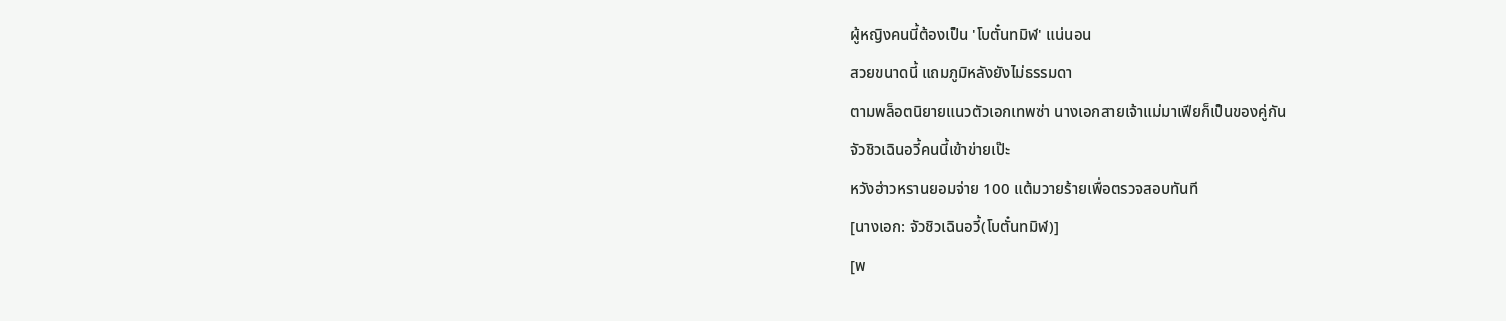ผู้หญิงคนนี้ต้องเป็น 'โบตั๋นทมิฬ' แน่นอน
สวยขนาดนี้ แถมภูมิหลังยังไม่ธรรมดา
ตามพล็อตนิยายแนวตัวเอกเทพซ่า นางเอกสายเจ้าแม่มาเฟียก็เป็นของคู่กัน
จัวชิวเฉินอวี้คนนี้เข้าข่ายเป๊ะ
หวังฮ่าวหรานยอมจ่าย 100 แต้มวายร้ายเพื่อตรวจสอบทันที
[นางเอก: จัวชิวเฉินอวี้(โบตั๋นทมิฬ)]
[พ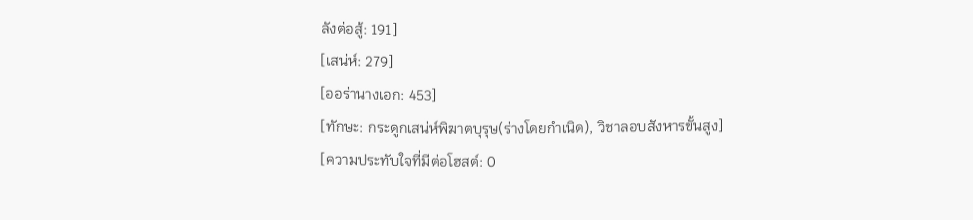ลังต่อสู้: 191]
[เสน่ห์: 279]
[ออร่านางเอก: 453]
[ทักษะ: กระดูกเสน่ห์พิฆาตบุรุษ(ร่างโดยกำเนิด), วิชาลอบสังหารขั้นสูง]
[ความประทับใจที่มีต่อโฮสต์: 0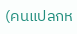(คนแปลกห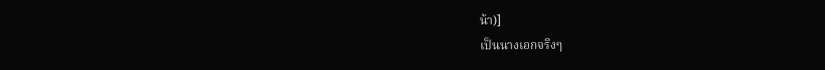น้า)]
เป็นนางเอกจริงๆ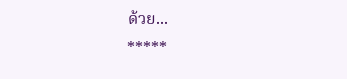ด้วย...
*****